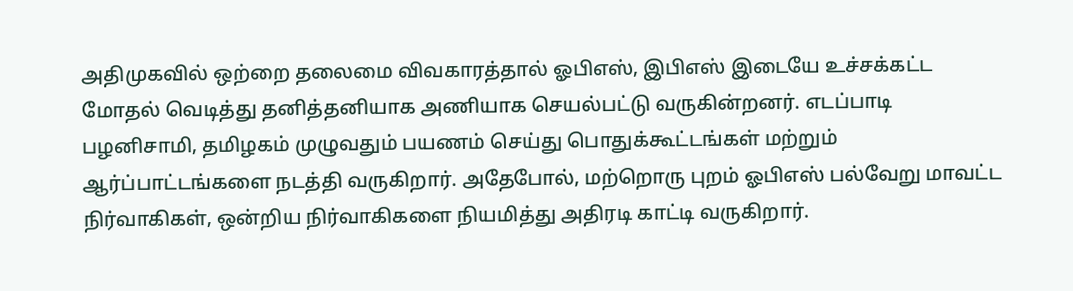அதிமுகவில் ஒற்றை தலைமை விவகாரத்தால் ஓபிஎஸ், இபிஎஸ் இடையே உச்சக்கட்ட மோதல் வெடித்து தனித்தனியாக அணியாக செயல்பட்டு வருகின்றனர். எடப்பாடி பழனிசாமி, தமிழகம் முழுவதும் பயணம் செய்து பொதுக்கூட்டங்கள் மற்றும் ஆர்ப்பாட்டங்களை நடத்தி வருகிறார். அதேபோல், மற்றொரு புறம் ஓபிஎஸ் பல்வேறு மாவட்ட நிர்வாகிகள், ஒன்றிய நிர்வாகிகளை நியமித்து அதிரடி காட்டி வருகிறார்.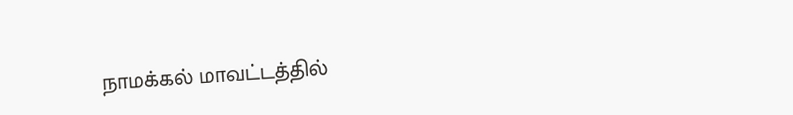நாமக்கல் மாவட்டத்தில்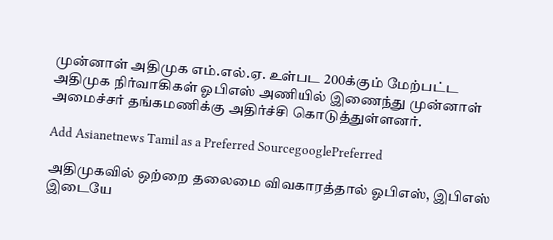முன்னாள் அதிமுக எம்.எல்.ஏ. உள்பட 200க்கும் மேற்பட்ட அதிமுக நிர்வாகிகள் ஓபிஎஸ் அணியில் இணைந்து முன்னாள் அமைச்சர் தங்கமணிக்கு அதிர்ச்சி கொடுத்துள்ளனர்.

Add Asianetnews Tamil as a Preferred SourcegooglePreferred

அதிமுகவில் ஒற்றை தலைமை விவகாரத்தால் ஓபிஎஸ், இபிஎஸ் இடையே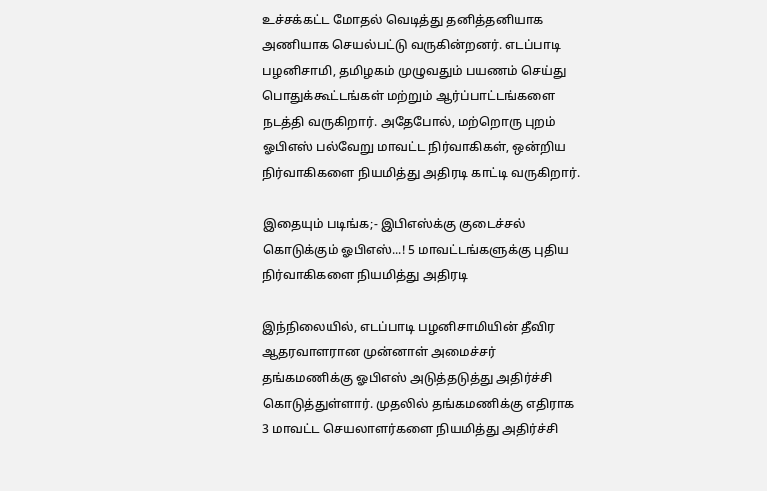உச்சக்கட்ட மோதல் வெடித்து தனித்தனியாக அணியாக செயல்பட்டு வருகின்றனர். எடப்பாடி பழனிசாமி, தமிழகம் முழுவதும் பயணம் செய்து பொதுக்கூட்டங்கள் மற்றும் ஆர்ப்பாட்டங்களை நடத்தி வருகிறார். அதேபோல், மற்றொரு புறம் ஓபிஎஸ் பல்வேறு மாவட்ட நிர்வாகிகள், ஒன்றிய நிர்வாகிகளை நியமித்து அதிரடி காட்டி வருகிறார்.

இதையும் படிங்க;- இபிஎஸ்க்கு குடைச்சல் கொடுக்கும் ஓபிஎஸ்...! 5 மாவட்டங்களுக்கு புதிய நிர்வாகிகளை நியமித்து அதிரடி

இந்நிலையில், எடப்பாடி பழனிசாமியின் தீவிர ஆதரவாளரான முன்னாள் அமைச்சர் தங்கமணிக்கு ஓபிஎஸ் அடுத்தடுத்து அதிர்ச்சி கொடுத்துள்ளார். முதலில் தங்கமணிக்கு எதிராக 3 மாவட்ட செயலாளர்களை நியமித்து அதிர்ச்சி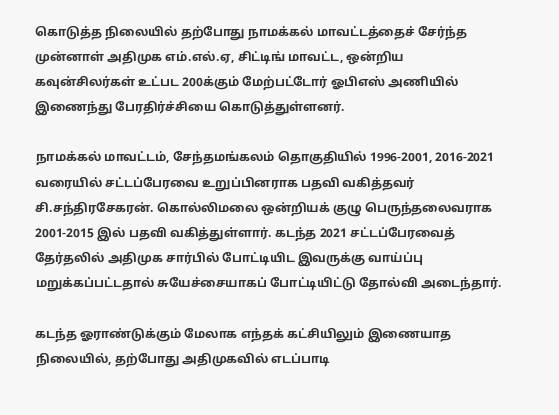கொடுத்த நிலையில் தற்போது நாமக்கல் மாவட்டத்தைச் சேர்ந்த முன்னாள் அதிமுக எம்.எல்.ஏ, சிட்டிங் மாவட்ட, ஒன்றிய கவுன்சிலர்கள் உட்பட 200க்கும் மேற்பட்டோர் ஓபிஎஸ் அணியில் இணைந்து பேரதிர்ச்சியை கொடுத்துள்ளனர்.

நாமக்கல் மாவட்டம், சேந்தமங்கலம் தொகுதியில் 1996-2001, 2016-2021 வரையில் சட்டப்பேரவை உறுப்பினராக பதவி வகித்தவர் சி.சந்திரசேகரன். கொல்லிமலை ஒன்றியக் குழு பெருந்தலைவராக 2001-2015 இல் பதவி வகித்துள்ளார். கடந்த 2021 சட்டப்பேரவைத் தேர்தலில் அதிமுக சார்பில் போட்டியிட இவருக்கு வாய்ப்பு மறுக்கப்பட்டதால் சுயேச்சையாகப் போட்டியிட்டு தோல்வி அடைந்தார்.

கடந்த ஓராண்டுக்கும் மேலாக எந்தக் கட்சியிலும் இணையாத நிலையில், தற்போது அதிமுகவில் எடப்பாடி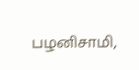பழனிசாமி,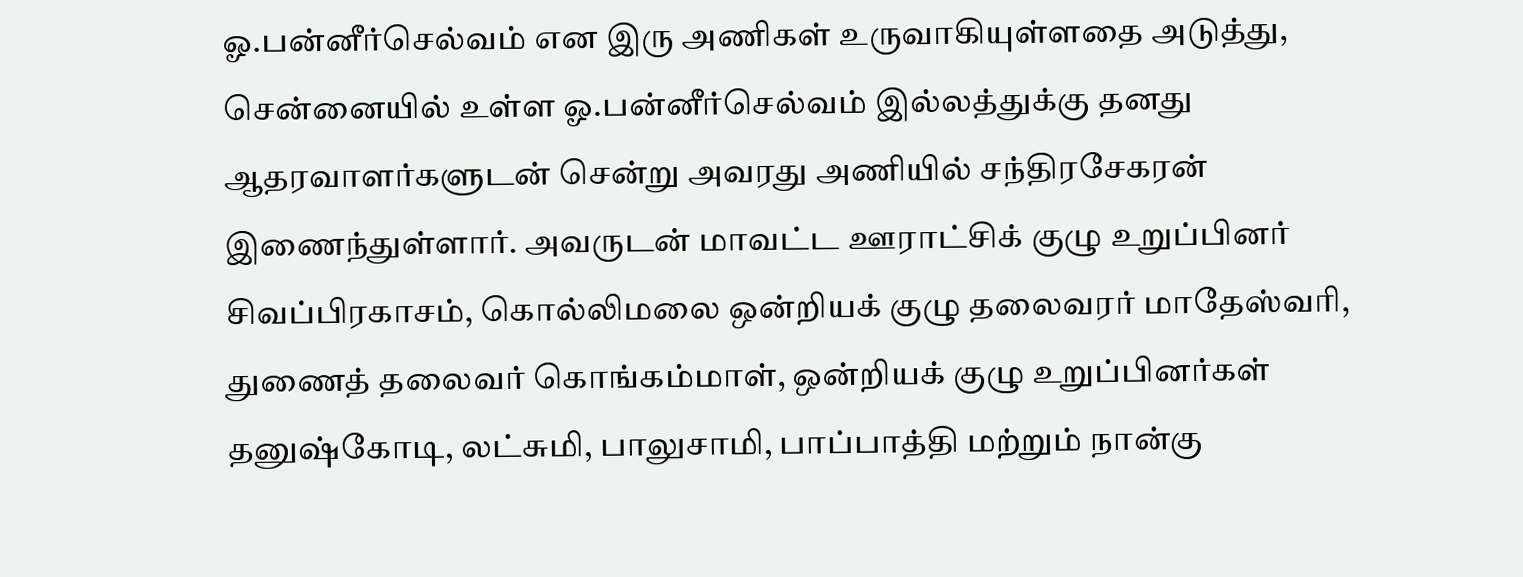ஓ.பன்னீர்செல்வம் என இரு அணிகள் உருவாகியுள்ளதை அடுத்து, சென்னையில் உள்ள ஓ.பன்னீர்செல்வம் இல்லத்துக்கு தனது ஆதரவாளர்களுடன் சென்று அவரது அணியில் சந்திரசேகரன் இணைந்துள்ளார். அவருடன் மாவட்ட ஊராட்சிக் குழு உறுப்பினர் சிவப்பிரகாசம், கொல்லிமலை ஒன்றியக் குழு தலைவரர் மாதேஸ்வரி, துணைத் தலைவர் கொங்கம்மாள், ஒன்றியக் குழு உறுப்பினர்கள் தனுஷ்கோடி, லட்சுமி, பாலுசாமி, பாப்பாத்தி மற்றும் நான்கு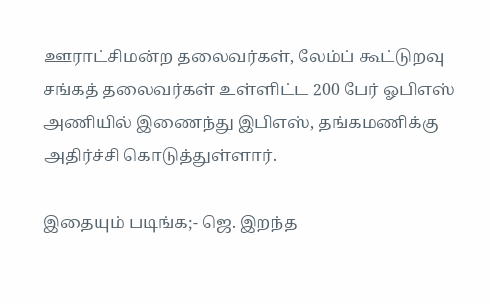ஊராட்சிமன்ற தலைவர்கள், லேம்ப் கூட்டுறவு சங்கத் தலைவர்கள் உள்ளிட்ட 200 பேர் ஓபிஎஸ் அணியில் இணைந்து இபிஎஸ், தங்கமணிக்கு அதிர்ச்சி கொடுத்துள்ளார்.

இதையும் படிங்க;- ஜெ. இறந்த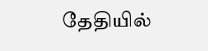தேதியில்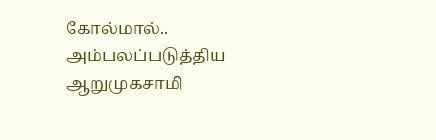கோல்மால்.. அம்பலப்படுத்திய ஆறுமுகசாமி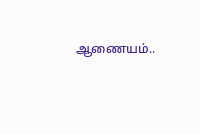ஆணையம்..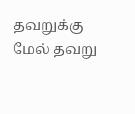தவறுக்கு மேல் தவறு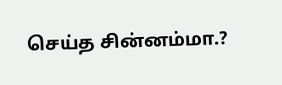செய்த சின்னம்மா.?